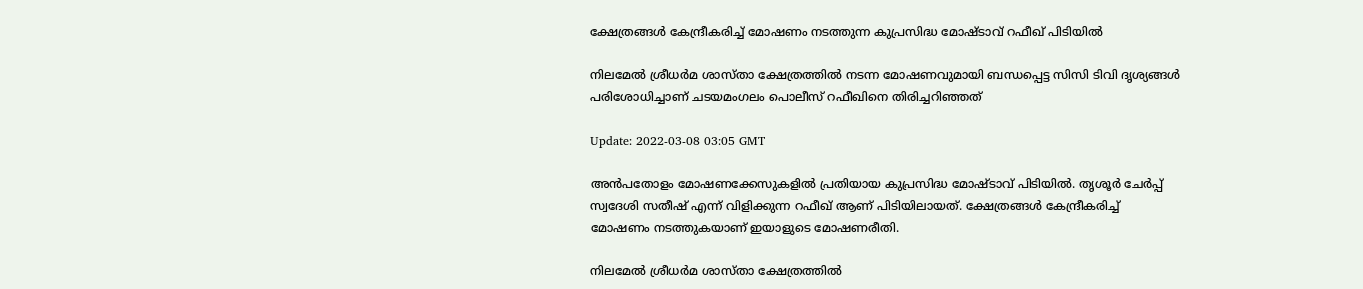ക്ഷേത്രങ്ങൾ കേന്ദ്രീകരിച്ച് മോഷണം നടത്തുന്ന കുപ്രസിദ്ധ മോഷ്ടാവ് റഫീഖ് പിടിയില്‍

നിലമേൽ ശ്രീധർമ ശാസ്താ ക്ഷേത്രത്തിൽ നടന്ന മോഷണവുമായി ബന്ധപ്പെട്ട സിസി ടിവി ദൃശ്യങ്ങൾ പരിശോധിച്ചാണ് ചടയമംഗലം പൊലീസ് റഫീഖിനെ തിരിച്ചറിഞ്ഞത്

Update: 2022-03-08 03:05 GMT

അൻപതോളം മോഷണക്കേസുകളിൽ പ്രതിയായ കുപ്രസിദ്ധ മോഷ്ടാവ് പിടിയിൽ. തൃശൂർ ചേർപ്പ് സ്വദേശി സതീഷ് എന്ന് വിളിക്കുന്ന റഫീഖ് ആണ് പിടിയിലായത്. ക്ഷേത്രങ്ങൾ കേന്ദ്രീകരിച്ച് മോഷണം നടത്തുകയാണ് ഇയാളുടെ മോഷണരീതി.

നിലമേൽ ശ്രീധർമ ശാസ്താ ക്ഷേത്രത്തിൽ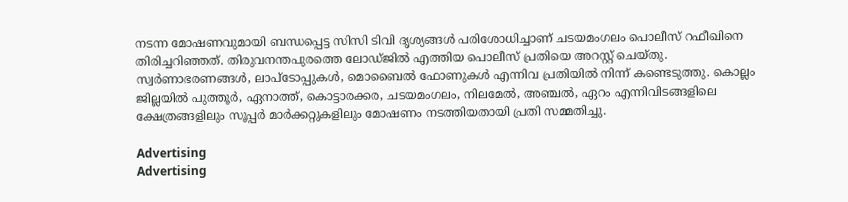നടന്ന മോഷണവുമായി ബന്ധപ്പെട്ട സിസി ടിവി ദൃശ്യങ്ങൾ പരിശോധിച്ചാണ് ചടയമംഗലം പൊലീസ് റഫീഖിനെ തിരിച്ചറിഞ്ഞത്. തിരുവനന്തപുരത്തെ ലോഡ്ജിൽ എത്തിയ പൊലീസ് പ്രതിയെ അറസ്റ്റ് ചെയ്തു. സ്വർണാഭരണങ്ങൾ, ലാപ്‌ടോപ്പുകൾ, മൊബൈൽ ഫോണുകൾ എന്നിവ പ്രതിയിൽ നിന്ന് കണ്ടെടുത്തു. കൊല്ലം ജില്ലയിൽ പുത്തൂർ, ഏനാത്ത്, കൊട്ടാരക്കര, ചടയമംഗലം, നിലമേൽ, അഞ്ചൽ, ഏറം എന്നിവിടങ്ങളിലെ ക്ഷേത്രങ്ങളിലും സൂപ്പർ മാർക്കറ്റുകളിലും മോഷണം നടത്തിയതായി പ്രതി സമ്മതിച്ചു.

Advertising
Advertising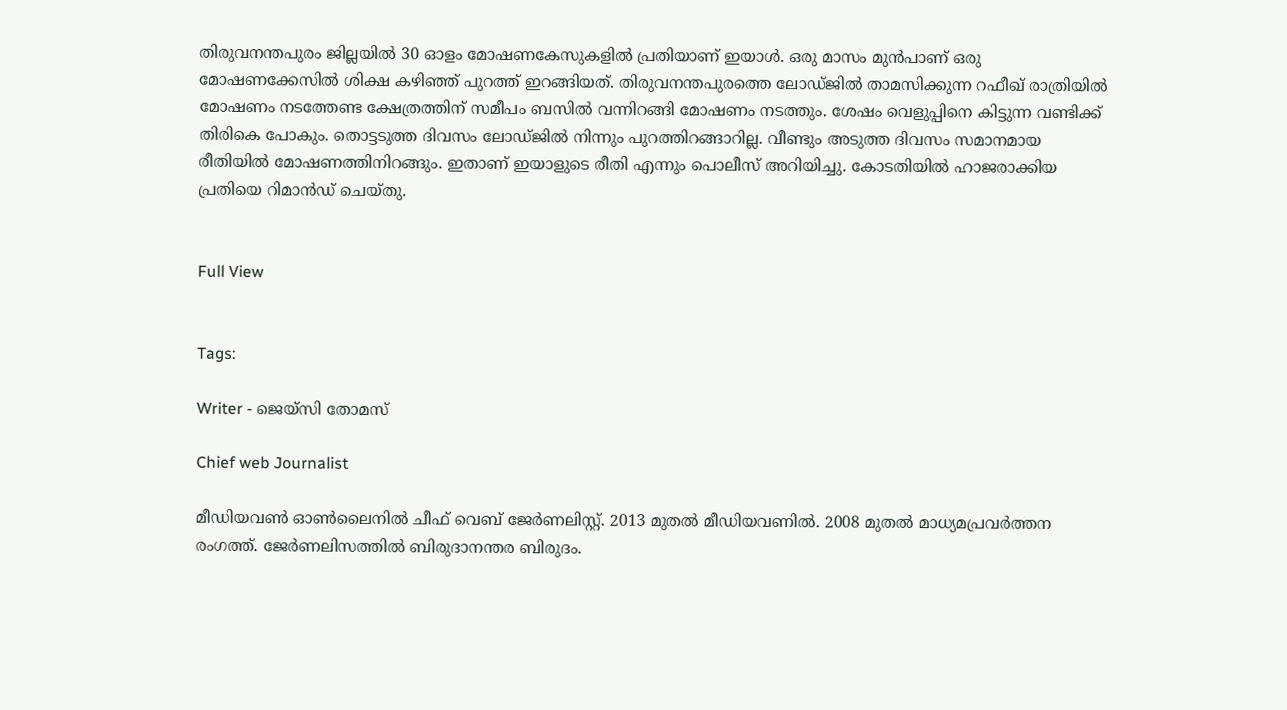തിരുവനന്തപുരം ജില്ലയിൽ 30 ഓളം മോഷണകേസുകളിൽ പ്രതിയാണ് ഇയാൾ. ഒരു മാസം മുൻപാണ് ഒരു മോഷണക്കേസിൽ ശിക്ഷ കഴിഞ്ഞ് പുറത്ത് ഇറങ്ങിയത്. തിരുവനന്തപുരത്തെ ലോഡ്ജിൽ താമസിക്കുന്ന റഫീഖ് രാത്രിയിൽ മോഷണം നടത്തേണ്ട ക്ഷേത്രത്തിന് സമീപം ബസിൽ വന്നിറങ്ങി മോഷണം നടത്തും. ശേഷം വെളുപ്പിനെ കിട്ടുന്ന വണ്ടിക്ക് തിരികെ പോകും. തൊട്ടടുത്ത ദിവസം ലോഡ്ജിൽ നിന്നും പുറത്തിറങ്ങാറില്ല. വീണ്ടും അടുത്ത ദിവസം സമാനമായ രീതിയിൽ മോഷണത്തിനിറങ്ങും. ഇതാണ് ഇയാളുടെ രീതി എന്നും പൊലീസ് അറിയിച്ചു. കോടതിയിൽ ഹാജരാക്കിയ പ്രതിയെ റിമാൻഡ് ചെയ്തു.


Full View


Tags:

Writer - ജെയ്സി തോമസ്

Chief web Journalist

മീഡിയവൺ ഓൺലൈനിൽ ചീഫ് വെബ് ജേർണലിസ്റ്റ്. 2013 മുതൽ മീഡിയവണിൽ. 2008 മുതൽ മാധ്യമപ്രവർത്തന രംഗത്ത്. ജേർണലിസത്തിൽ ബിരുദാനന്തര ബിരുദം.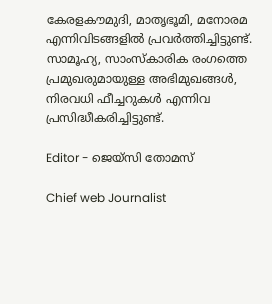കേരളകൗമുദി, മാതൃഭൂമി, മനോരമ എന്നിവിടങ്ങളിൽ പ്രവർത്തിച്ചിട്ടുണ്ട്. സാമൂഹ്യ, സാംസ്‌കാരിക രംഗത്തെ പ്രമുഖരുമായുള്ള അഭിമുഖങ്ങൾ, നിരവധി ഫീച്ചറുകൾ എന്നിവ പ്രസിദ്ധീകരിച്ചിട്ടുണ്ട്.

Editor - ജെയ്സി തോമസ്

Chief web Journalist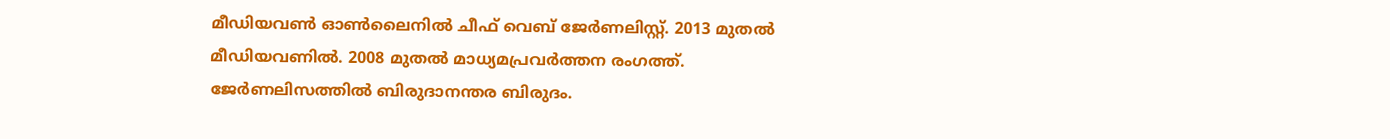മീഡിയവൺ ഓൺലൈനിൽ ചീഫ് വെബ് ജേർണലിസ്റ്റ്. 2013 മുതൽ മീഡിയവണിൽ. 2008 മുതൽ മാധ്യമപ്രവർത്തന രംഗത്ത്. ജേർണലിസത്തിൽ ബിരുദാനന്തര ബിരുദം.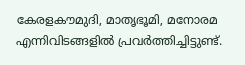കേരളകൗമുദി, മാതൃഭൂമി, മനോരമ എന്നിവിടങ്ങളിൽ പ്രവർത്തിച്ചിട്ടുണ്ട്.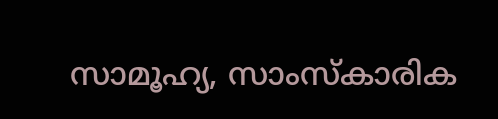സാമൂഹ്യ, സാംസ്‌കാരിക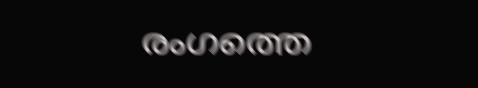രംഗത്തെ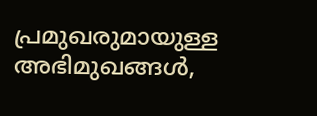പ്രമുഖരുമായുള്ള അഭിമുഖങ്ങൾ,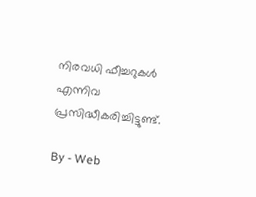നിരവധി ഫീച്ചറുകൾ എന്നിവ പ്രസിദ്ധീകരിച്ചിട്ടുണ്ട്.

By - Web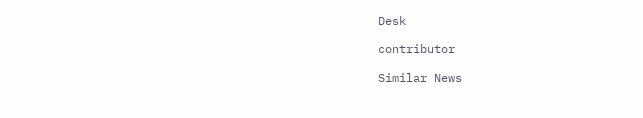Desk

contributor

Similar News